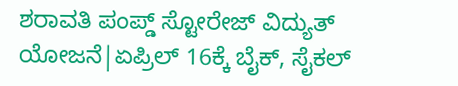ಶರಾವತಿ ಪಂಪ್ಡ್ ಸ್ಟೋರೇಜ್ ವಿದ್ಯುತ್ ಯೋಜನೆ|ಏಪ್ರಿಲ್ 16ಕ್ಕೆ ಬೈಕ್, ಸೈಕಲ್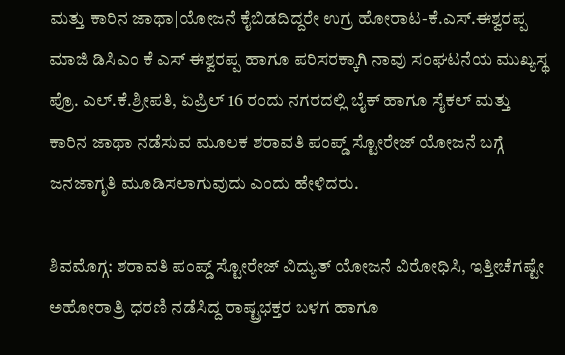ಮತ್ತು ಕಾರಿನ ಜಾಥಾ|ಯೋಜನೆ ಕೈಬಿಡದಿದ್ದರೇ ಉಗ್ರ ಹೋರಾಟ-ಕೆ.ಎಸ್.ಈಶ್ವರಪ್ಪ
ಮಾಜಿ ಡಿಸಿಎಂ ಕೆ ಎಸ್ ಈಶ್ವರಪ್ಪ ಹಾಗೂ ಪರಿಸರಕ್ಕಾಗಿ ನಾವು ಸಂಘಟನೆಯ ಮುಖ್ಯಸ್ಥ ಪ್ರೊ. ಎಲ್.ಕೆ.ಶ್ರೀಪತಿ, ಏಪ್ರಿಲ್ 16 ರಂದು ನಗರದಲ್ಲಿ ಬೈಕ್ ಹಾಗೂ ಸೈಕಲ್ ಮತ್ತು ಕಾರಿನ ಜಾಥಾ ನಡೆಸುವ ಮೂಲಕ ಶರಾವತಿ ಪಂಪ್ಡ್ ಸ್ಟೋರೇಜ್ ಯೋಜನೆ ಬಗ್ಗೆ ಜನಜಾಗೃತಿ ಮೂಡಿಸಲಾಗುವುದು ಎಂದು ಹೇಳಿದರು.

ಶಿವಮೊಗ್ಗ: ಶರಾವತಿ ಪಂಪ್ಡ್ ಸ್ಟೋರೇಜ್ ವಿದ್ಯುತ್ ಯೋಜನೆ ವಿರೋಧಿಸಿ, ಇತ್ತೀಚೆಗಷ್ಟೇ ಅಹೋರಾತ್ರಿ ಧರಣಿ ನಡೆಸಿದ್ದ ರಾಷ್ಟ್ರಭಕ್ತರ ಬಳಗ ಹಾಗೂ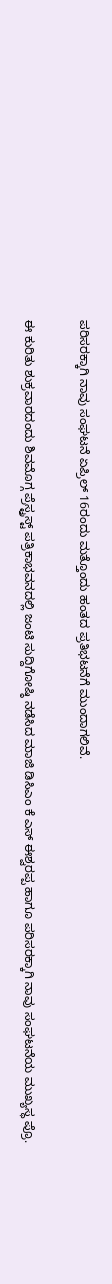ಪರಿಸರಕ್ಕಾಗಿ ನಾವು ಸಂಘಟನೆ ಏಪ್ರಿಲ್ 16ರಂದು ಮತ್ತೊಂದು ಹಂತದ ಪ್ರತಿಭಟನೆಗೆ ಮುಂದಾಗಲಿವೆ.

ಈ ಕುರಿತು ಶುಕ್ರವಾರದಂದು ಶಿವಮೊಗ್ಗ ಪ್ರೆಸ್ಟ್ರಸ್ಟ್ ಪತ್ರಿಕಾಭವನದಲ್ಲಿ ಜಂಟಿ ಸುದ್ದಿಗೋಷ್ಠಿ ನಡೆಸಿದ ಮಾಜಿ ಡಿಸಿಎಂ ಕೆ ಎಸ್ ಈಶ್ವರಪ್ಪ ಹಾಗೂ ಪರಿಸರಕ್ಕಾಗಿ ನಾವು ಸಂಘಟನೆಯ ಮುಖ್ಯಸ್ಥ ಪ್ರೊ.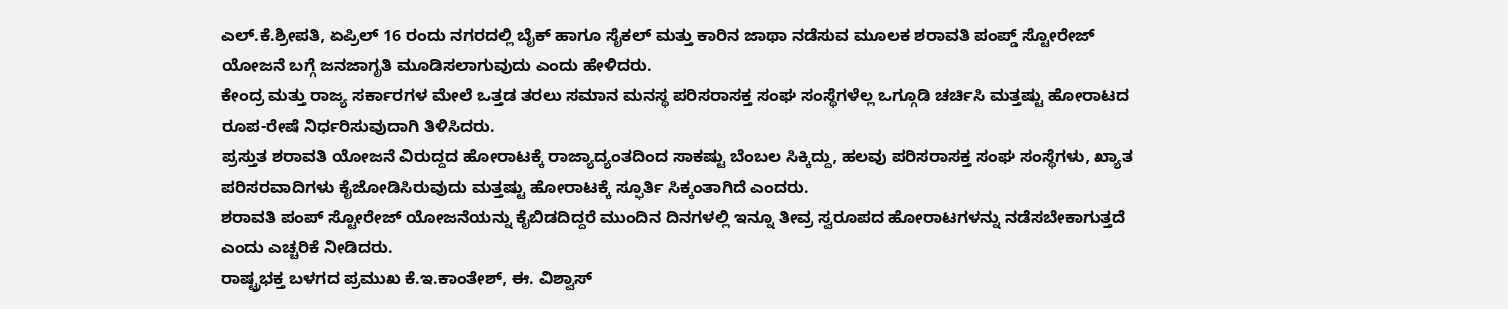ಎಲ್.ಕೆ.ಶ್ರೀಪತಿ, ಏಪ್ರಿಲ್ 16 ರಂದು ನಗರದಲ್ಲಿ ಬೈಕ್ ಹಾಗೂ ಸೈಕಲ್ ಮತ್ತು ಕಾರಿನ ಜಾಥಾ ನಡೆಸುವ ಮೂಲಕ ಶರಾವತಿ ಪಂಪ್ಡ್ ಸ್ಟೋರೇಜ್ ಯೋಜನೆ ಬಗ್ಗೆ ಜನಜಾಗೃತಿ ಮೂಡಿಸಲಾಗುವುದು ಎಂದು ಹೇಳಿದರು.
ಕೇಂದ್ರ ಮತ್ತು ರಾಜ್ಯ ಸರ್ಕಾರಗಳ ಮೇಲೆ ಒತ್ತಡ ತರಲು ಸಮಾನ ಮನಸ್ಥ ಪರಿಸರಾಸಕ್ತ ಸಂಘ ಸಂಸ್ಥೆಗಳೆಲ್ಲ ಒಗ್ಗೂಡಿ ಚರ್ಚಿಸಿ ಮತ್ತಷ್ಟು ಹೋರಾಟದ ರೂಪ-ರೇಷೆ ನಿರ್ಧರಿಸುವುದಾಗಿ ತಿಳಿಸಿದರು.
ಪ್ರಸ್ತುತ ಶರಾವತಿ ಯೋಜನೆ ವಿರುದ್ದದ ಹೋರಾಟಕ್ಕೆ ರಾಜ್ಯಾದ್ಯಂತದಿಂದ ಸಾಕಷ್ಟು ಬೆಂಬಲ ಸಿಕ್ಕಿದ್ದು, ಹಲವು ಪರಿಸರಾಸಕ್ತ ಸಂಘ ಸಂಸ್ಥೆಗಳು, ಖ್ಯಾತ ಪರಿಸರವಾದಿಗಳು ಕೈಜೋಡಿಸಿರುವುದು ಮತ್ತಷ್ಟು ಹೋರಾಟಕ್ಕೆ ಸ್ಫೂರ್ತಿ ಸಿಕ್ಕಂತಾಗಿದೆ ಎಂದರು.
ಶರಾವತಿ ಪಂಪ್ ಸ್ಟೋರೇಜ್ ಯೋಜನೆಯನ್ನು ಕೈಬಿಡದಿದ್ದರೆ ಮುಂದಿನ ದಿನಗಳಲ್ಲಿ ಇನ್ನೂ ತೀವ್ರ ಸ್ವರೂಪದ ಹೋರಾಟಗಳನ್ನು ನಡೆಸಬೇಕಾಗುತ್ತದೆ ಎಂದು ಎಚ್ಚರಿಕೆ ನೀಡಿದರು.
ರಾಷ್ಟ್ರಭಕ್ತ ಬಳಗದ ಪ್ರಮುಖ ಕೆ.ಇ.ಕಾಂತೇಶ್, ಈ. ವಿಶ್ವಾಸ್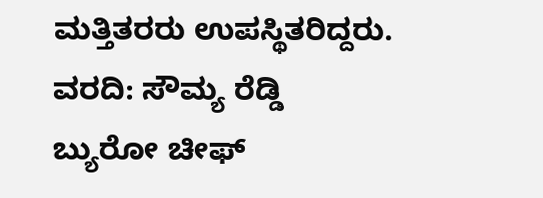ಮತ್ತಿತರರು ಉಪಸ್ಥಿತರಿದ್ದರು.
ವರದಿ: ಸೌಮ್ಯ ರೆಡ್ಡಿ
ಬ್ಯುರೋ ಚೀಫ್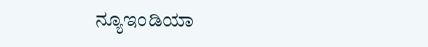ನ್ಯೂಇಂಡಿಯಾ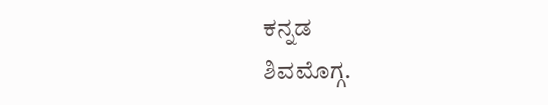ಕನ್ನಡ
ಶಿವಮೊಗ್ಗ.